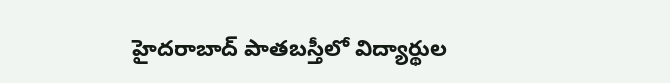హైదరాబాద్ పాతబస్తీలో విద్యార్థుల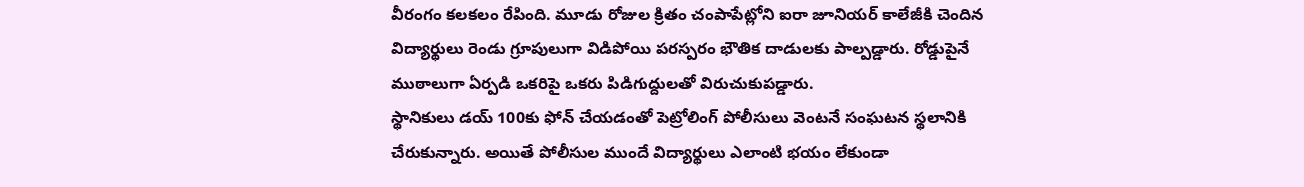వీరంగం కలకలం రేపింది. మూడు రోజుల క్రితం చంపాపేట్లోని ఐరా జూనియర్ కాలేజీకి చెందిన విద్యార్థులు రెండు గ్రూపులుగా విడిపోయి పరస్పరం భౌతిక దాడులకు పాల్పడ్డారు. రోడ్డుపైనే ముఠాలుగా ఏర్పడి ఒకరిపై ఒకరు పిడిగుద్దులతో విరుచుకుపడ్డారు.
స్థానికులు డయ్ 100కు ఫోన్ చేయడంతో పెట్రోలింగ్ పోలీసులు వెంటనే సంఘటన స్థలానికి చేరుకున్నారు. అయితే పోలీసుల ముందే విద్యార్థులు ఎలాంటి భయం లేకుండా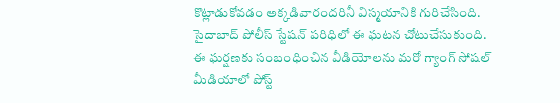కొట్లాడుకోవడం అక్కడివారందరినీ విస్మయానికి గురిచేసింది. సైదాబాద్ పోలీస్ స్టేషన్ పరిధిలో ఈ ఘటన చోటుచేసుకుంది.
ఈ ఘర్షణకు సంబంధించిన వీడియోలను మరో గ్యాంగ్ సోషల్ మీడియాలో పోస్ట్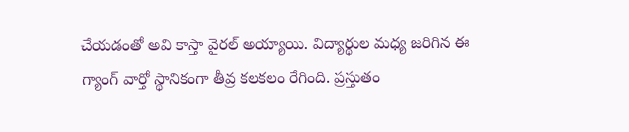చేయడంతో అవి కాస్తా వైరల్ అయ్యాయి. విద్యార్థుల మధ్య జరిగిన ఈ గ్యాంగ్ వార్తో స్థానికంగా తీవ్ర కలకలం రేగింది. ప్రస్తుతం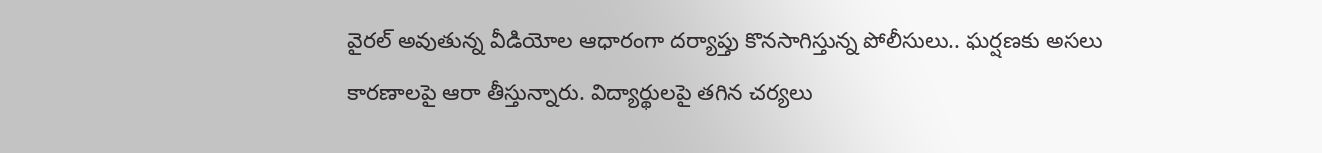వైరల్ అవుతున్న వీడియోల ఆధారంగా దర్యాప్తు కొనసాగిస్తున్న పోలీసులు.. ఘర్షణకు అసలు కారణాలపై ఆరా తీస్తున్నారు. విద్యార్థులపై తగిన చర్యలు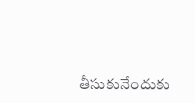తీసుకునేందుకు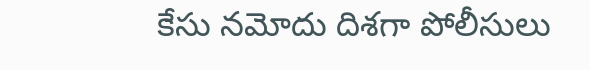కేసు నమోదు దిశగా పోలీసులు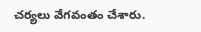చర్యలు వేగవంతం చేశారు.